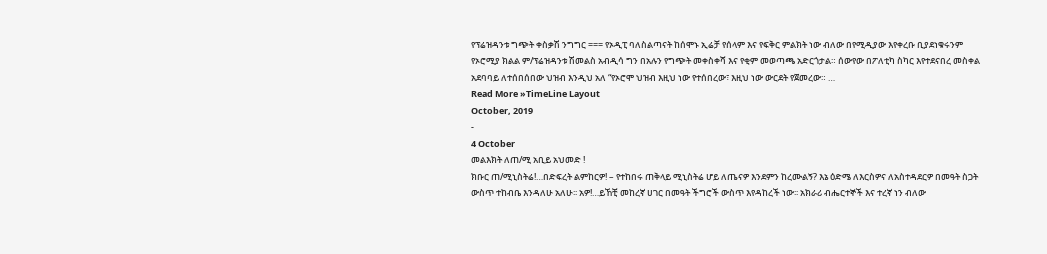የፕሬዝዳንቱ ግጭት ቀስቃሽ ንግግር === የኦዲፒ ባለስልጣናት ከሰሞኑ ኢሬቻ የሰላም እና የፍቅር ምልክት ነው ብለው በየሚዲያው እየቀረቡ ቢያደነቁሩንም የኦሮሚያ ክልል ም/ፕሬዝዳንቱ ሽመልስ አብዲሳ ግን በአሉን የግጭት መቀስቀሻ እና የቂም መወጣጫ አድርጎታል። ሰውየው በፖለቲካ ስካር እየተደናበረ መስቀል አደባባይ ለተሰበሰበው ህዝብ እንዲህ አለ “የኦሮሞ ህዝብ እዚህ ነው የተሰበረው፣ እዚህ ነው ውርደት የጀመረው። …
Read More »TimeLine Layout
October, 2019
-
4 October
መልእክት ለጠ/ሚ አቢይ አህመድ !
ክቡር ጠ/ሚኒስትሬ!…በድፍረት ልምከርዎ! – የተከበሩ ጠቅላይ ሚኒስትሬ ሆይ ለጤናዎ እንደምን ከረሙልኝ? እኔ ዕድሜ ለእርስዎና ለአስተዳደርዎ በመዓት ስጋት ውስጥ ተከብቤ እንዳለሁ አለሁ፡፡ አዎ!…ይኸቺ መከረኛ ሀገር በመዓት ችግሮች ውስጥ እየዳከረች ነው፡፡ አክራሪ ብሔርተኞች እና ተረኛ ነን ብለው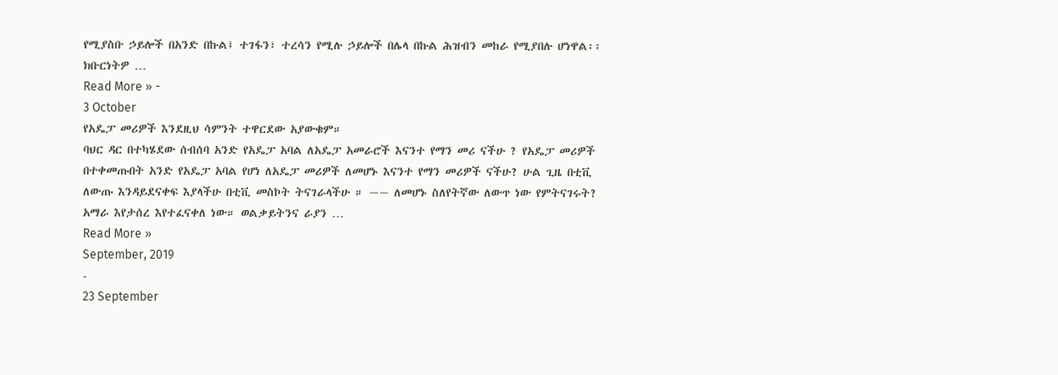የሚያስቡ ኃይሎች በአንድ በኩል፤ ተገፋን፣ ተረሳን የሚሉ ኃይሎች በሌላ በኩል ሕዝብን መከራ የሚያበሉ ሆነዋል፡፡ ክቡርነትዎ …
Read More » -
3 October
የአዴፓ መሪዎች እንደዚህ ሳምንት ተዋርደው አያውቁም።
ባህር ዳር በተካሄደው ሰብሰባ አንድ የአዴፓ አባል ለአዴፓ አመራሮች እናንተ የማን መሪ ናችሁ ? የአዴፓ መሪዎች በተቀመጡበት አንድ የአዴፓ አባል የሆነ ለአዴፓ መሪዎች ለመሆኑ እናንተ የማን መሪዎች ናችሁ? ሁል ጊዜ በቲቪ ለውጡ እንዳይደናቀፍ እያላችሁ በቲቪ መስኮት ትናገራላችሁ ። ~~ ለመሆኑ ስለየትኛው ለውጥ ነው የምትናገሩት? አማራ እየታሰረ እየተፈናቀለ ነው። ወልቃይትንና ራያን …
Read More »
September, 2019
-
23 September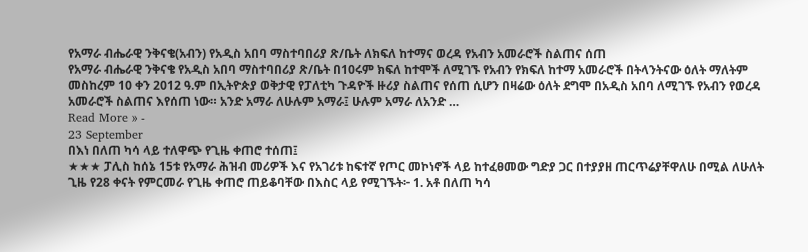የአማራ ብሔራዊ ንቅናቄ(አብን) የአዲስ አበባ ማስተባበሪያ ጽ/ቤት ለክፍለ ከተማና ወረዳ የአብን አመራሮች ስልጠና ሰጠ
የአማራ ብሔራዊ ንቅናቄ የአዲስ አበባ ማስተባበሪያ ጽ/ቤት በ10ሩም ክፍለ ከተሞች ለሚገኙ የአብን የክፍለ ከተማ አመራሮች በትላንትናው ዕለት ማለትም መስከረም 10 ቀን 2012 ዓ.ም በኢትዮጵያ ወቅታዊ የፓለቲካ ጉዳዮች ዙሪያ ስልጠና የሰጠ ሲሆን በዛሬው ዕለት ደግሞ በአዲስ አበባ ለሚገኙ የአብን የወረዳ አመራሮች ስልጠና እየሰጠ ነው። አንድ አማራ ለሁሉም አማራ፤ ሁሉም አማራ ለአንድ …
Read More » -
23 September
በእነ በለጠ ካሳ ላይ ተለዋጭ የጊዜ ቀጠሮ ተሰጠ፤
★★★ ፓሊስ ከሰኔ 15ቱ የአማራ ሕዝብ መሪዎች እና የአገሪቱ ከፍተኛ የጦር መኮነኖች ላይ ከተፈፀመው ግድያ ጋር በተያያዘ ጠርጥሬያቸዋለሁ በሚል ለሁለት ጊዜ የ28 ቀናት የምርመራ የጊዜ ቀጠሮ ጠይቆባቸው በእስር ላይ የሚገኙት፦ 1. አቶ በለጠ ካሳ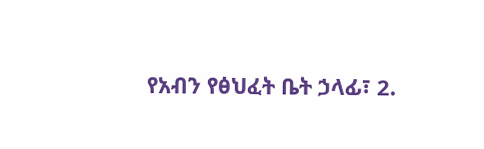የአብን የፅህፈት ቤት ኃላፊ፣ 2.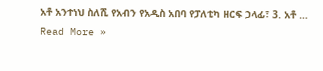አቶ አንተነህ ስለሺ የአብን የአዲስ አበባ የፓለቲካ ዘርፍ ኃላፊ፣ 3. አቶ …
Read More »